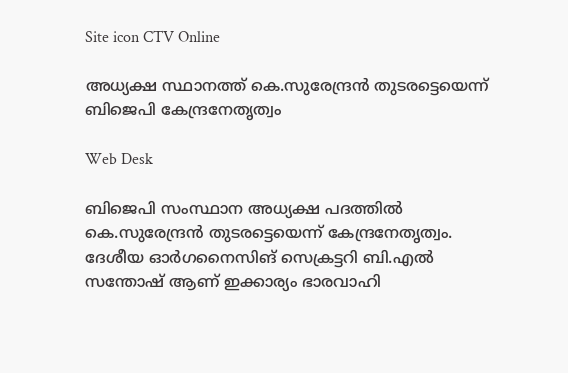Site icon CTV Online

അധ്യക്ഷ സ്ഥാനത്ത് കെ.സുരേന്ദ്രന്‍ തുടരട്ടെയെന്ന് ബിജെപി കേന്ദ്രനേതൃത്വം

Web Desk

ബിജെപി സംസ്ഥാന അധ്യക്ഷ പദത്തില്‍ കെ.സുരേന്ദ്രന്‍ തുടരട്ടെയെന്ന് കേന്ദ്രനേതൃത്വം. ദേശീയ ഓര്‍ഗനൈസിങ് സെക്രട്ടറി ബി.എല്‍ സന്തോഷ് ആണ് ഇക്കാര്യം ഭാരവാഹി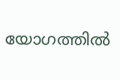യോഗത്തില്‍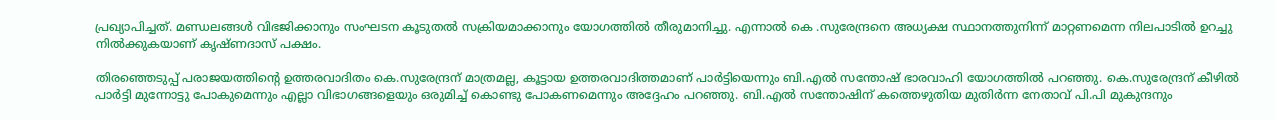പ്രഖ്യാപിച്ചത്. മണ്ഡലങ്ങള്‍ വിഭജിക്കാനും സംഘടന കൂടുതല്‍ സക്രിയമാക്കാനും യോഗത്തില്‍ തീരുമാനിച്ചു. എന്നാല്‍ കെ .സുരേന്ദ്രനെ അധ്യക്ഷ സ്ഥാനത്തുനിന്ന് മാറ്റണമെന്ന നിലപാടില്‍ ഉറച്ചു നില്‍ക്കുകയാണ് കൃഷ്ണദാസ് പക്ഷം.

തിരഞ്ഞെടുപ്പ് പരാജയത്തിന്റെ ഉത്തരവാദിതം കെ.സുരേന്ദ്രന് മാത്രമല്ല, കൂട്ടായ ഉത്തരവാദിത്തമാണ് പാര്‍ട്ടിയെന്നും ബി.എല്‍ സന്തോഷ് ഭാരവാഹി യോഗത്തില്‍ പറഞ്ഞു. കെ.സുരേന്ദ്രന് കീഴില്‍ പാര്‍ട്ടി മുന്നോട്ടു പോകുമെന്നും എല്ലാ വിഭാഗങ്ങളെയും ഒരുമിച്ച് കൊണ്ടു പോകണമെന്നും അദ്ദേഹം പറഞ്ഞു. ബി.എല്‍ സന്തോഷിന് കത്തെഴുതിയ മുതിര്‍ന്ന നേതാവ് പി.പി മുകുന്ദനും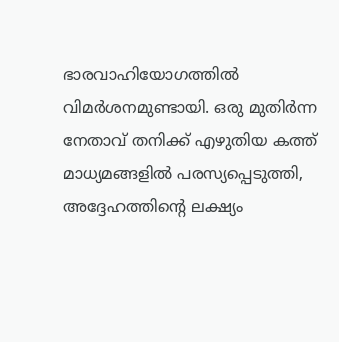ഭാരവാഹിയോഗത്തില്‍ വിമര്‍ശനമുണ്ടായി. ഒരു മുതിര്‍ന്ന നേതാവ് തനിക്ക് എഴുതിയ കത്ത് മാധ്യമങ്ങളില്‍ പരസ്യപ്പെടുത്തി, അദ്ദേഹത്തിന്റെ ലക്ഷ്യം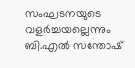സംഘടനയുടെ വളര്‍ച്ചയല്ലെന്നും ബി.എല്‍ സന്തോഷ്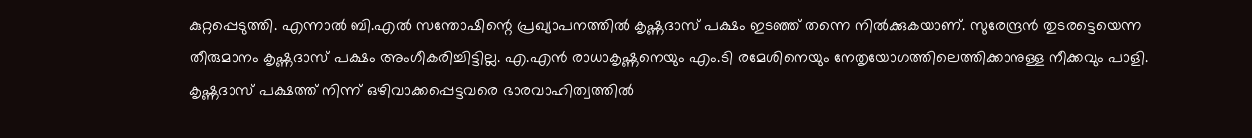കുറ്റപ്പെടുത്തി. എന്നാല്‍ ബി.എല്‍ സന്തോഷിന്റെ പ്രഖ്യാപനത്തില്‍ കൃഷ്ണദാസ് പക്ഷം ഇടഞ്ഞ് തന്നെ നില്‍ക്കുകയാണ്. സുരേന്ദ്രന്‍ തുടരട്ടെയെന്ന തീരുമാനം കൃഷ്ണദാസ് പക്ഷം അംഗീകരിച്ചിട്ടില്ല. എ.എന്‍ രാധാകൃഷ്ണനെയും എം.ടി രമേശിനെയും നേതൃയോഗത്തിലെത്തിക്കാനുള്ള നീക്കവും പാളി. കൃഷ്ണദാസ് പക്ഷത്ത് നിന്ന് ഒഴിവാക്കപ്പെട്ടവരെ ഭാരവാഹിത്വത്തില്‍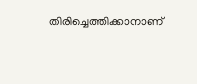തിരിച്ചെത്തിക്കാനാണ്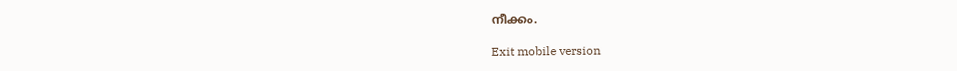നീക്കം.

Exit mobile version